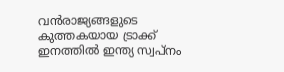വൻരാജ്യങ്ങളുടെ കുത്തകയായ ട്രാക്ക് ഇനത്തിൽ ഇന്ത്യ സ്വപ്നം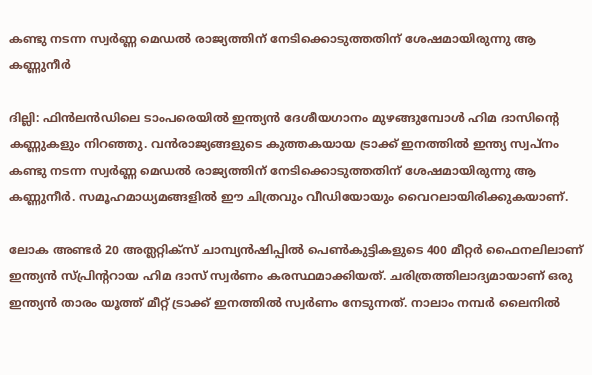കണ്ടു നടന്ന സ്വർണ്ണ മെഡൽ രാജ്യത്തിന് നേടിക്കൊടുത്തതിന് ശേഷമായിരുന്നു ആ കണ്ണുനീർ

ദില്ലി: ഫിൻലൻഡിലെ ടാംപരെയിൽ ഇന്ത്യൻ ദേശീയഗാനം മുഴങ്ങുമ്പോള്‍ ഹിമ ദാസിന്റെ കണ്ണുകളും നിറഞ്ഞു. വൻരാജ്യങ്ങളുടെ കുത്തകയായ ട്രാക്ക് ഇനത്തിൽ ഇന്ത്യ സ്വപ്നം കണ്ടു നടന്ന സ്വർണ്ണ മെഡൽ രാജ്യത്തിന് നേടിക്കൊടുത്തതിന് ശേഷമായിരുന്നു ആ കണ്ണുനീർ. സമൂഹമാധ്യമങ്ങളില്‍ ഈ ചിത്രവും വീഡിയോയും വൈറലായിരിക്കുകയാണ്.

ലോക അണ്ടർ 20 അത്ലറ്റിക്സ് ചാമ്പ്യൻഷിപ്പിൽ പെൺകുട്ടികളുടെ 400 മീറ്റർ ഫൈനലിലാണ് ഇന്ത്യൻ സ്പ്രിന്‍ററായ ഹിമ ദാസ് സ്വർണം കരസ്ഥമാക്കിയത്. ചരിത്രത്തിലാദ്യമായാണ് ഒരു ഇന്ത്യൻ താരം യൂത്ത് മീറ്റ് ട്രാക്ക് ഇനത്തിൽ സ്വർണം നേടുന്നത്. നാലാം നമ്പര്‍ ലൈനില്‍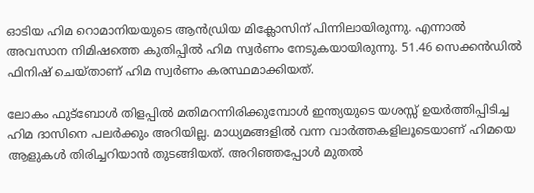ഓടിയ ഹിമ റൊമാനിയയുടെ ആന്‍ഡ്രിയ മിക്ലോസിന് പിന്നിലായിരുന്നു. എന്നാല്‍ അവസാന നിമിഷത്തെ കുതിപ്പില്‍ ഹിമ സ്വര്‍ണം നേടുകയായിരുന്നു. 51.46 സെക്കൻഡിൽ ഫിനിഷ് ചെയ്താണ് ഹിമ സ്വര്‍ണം കരസ്ഥമാക്കിയത്.

ലോകം ഫുട്ബോൾ തിളപ്പിൽ മതിമറന്നിരിക്കുമ്പോൾ ഇന്ത്യയുടെ യശസ്സ് ഉയർത്തിപ്പിടിച്ച ഹിമ ദാസിനെ പലർക്കും അറിയില്ല. മാധ്യമങ്ങളിൽ വന്ന വാർത്തകളിലൂടെയാണ് ഹിമയെ ആളുകൾ തിരിച്ചറിയാൻ തുടങ്ങിയത്. അറിഞ്ഞപ്പോള്‍ മുതല്‍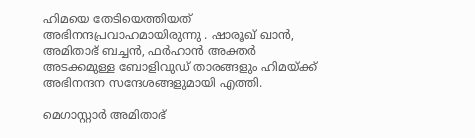ഹിമയെ തേടിയെത്തിയത് അഭിനന്ദപ്രവാഹമായിരുന്നു . ഷാരൂഖ് ഖാൻ, അമിതാഭ് ബച്ചൻ, ഫർഹാൻ അക്തർ അടക്കമുള്ള ബോളിവുഡ് താരങ്ങളും ഹിമയ്ക്ക് അഭിനന്ദന സന്ദേശങ്ങളുമായി എത്തി.

മെഗാസ്റ്റാർ അമിതാഭ്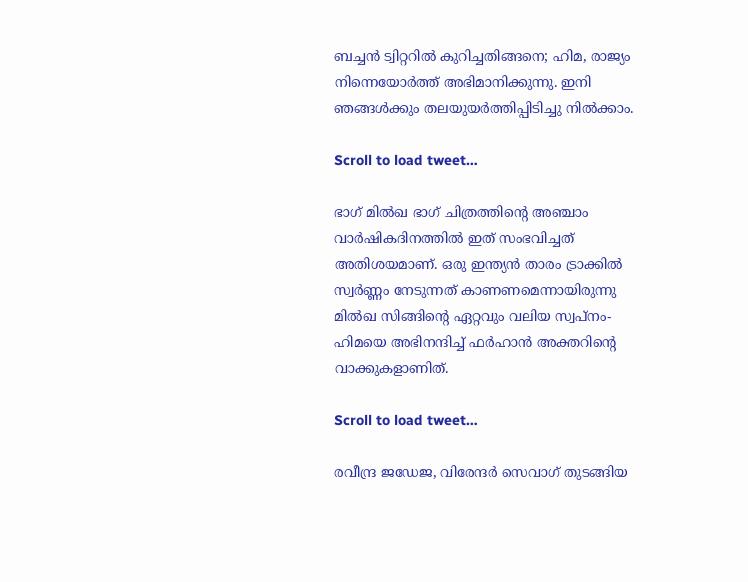ബച്ചൻ ട്വിറ്ററിൽ കുറിച്ചതിങ്ങനെ; ഹിമ, രാജ്യം നിന്നെയോർത്ത് അഭിമാനിക്കുന്നു. ഇനി ഞങ്ങൾക്കും തലയുയർത്തിപ്പിടിച്ചു നിൽക്കാം.

Scroll to load tweet…

ഭാഗ് മിൽഖ ഭാഗ് ചിത്രത്തിന്റെ അഞ്ചാം വാര്‍ഷികദിനത്തിൽ ഇത് സംഭവിച്ചത് അതിശയമാണ്. ഒരു ഇന്ത്യൻ താരം ട്രാക്കിൽ സ്വർണ്ണം നേടുന്നത് കാണണമെന്നായിരുന്നു മിൽഖ സിങ്ങിന്റെ ഏറ്റവും വലിയ സ്വപ്നം- ഹിമയെ അഭിനന്ദിച്ച് ഫർഹാൻ അക്തറിന്റെ വാക്കുകളാണിത്.

Scroll to load tweet…

രവീന്ദ്ര ജഡേജ, വിരേന്ദർ സെവാഗ് തുടങ്ങിയ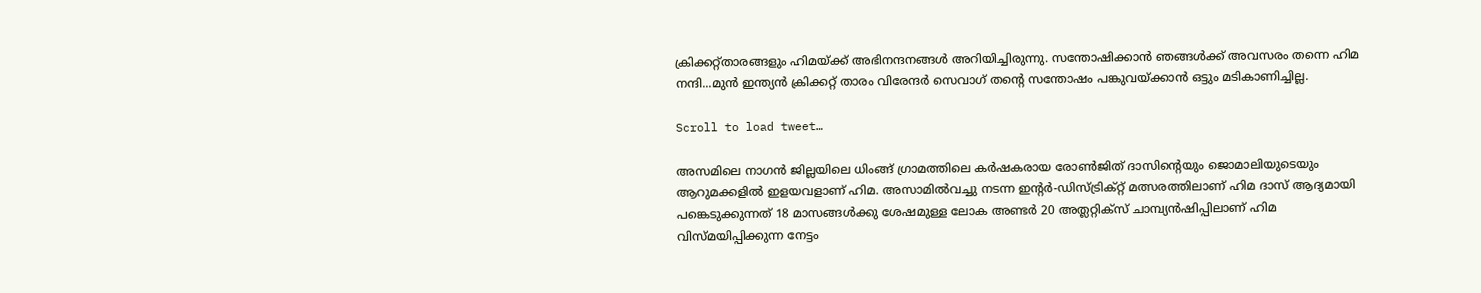ക്രിക്കറ്റ്താരങ്ങളും ഹിമയ്ക്ക് അഭിനന്ദനങ്ങൾ അറിയിച്ചിരുന്നു. സന്തോഷിക്കാൻ‌ ഞങ്ങൾക്ക് അവസരം തന്നെ ഹിമ നന്ദി...മുൻ ഇന്ത്യൻ ക്രിക്കറ്റ് താരം വിരേന്ദർ സെവാഗ് തന്റെ സന്തോഷം പങ്കുവയ്ക്കാൻ ഒട്ടും മടികാണിച്ചില്ല.

Scroll to load tweet…

അസമിലെ നാഗൻ ജില്ലയിലെ ധിംങ്ങ് ഗ്രാമത്തിലെ കർഷകരായ രോൺജിത് ദാസിന്റെയും ജൊമാലിയുടെയും ആറുമക്കളിൽ ഇളയവളാണ് ഹിമ. അസാമിൽവച്ചു നടന്ന ഇന്‍റർ-ഡിസ്ട്രിക്റ്റ് മത്സരത്തിലാണ് ഹിമ ദാസ് ആദ്യമായി പങ്കെടുക്കുന്നത് 18 മാസങ്ങൾക്കു ശേഷമുള്ള ലോക അണ്ടർ 20 അത്ലറ്റിക്സ് ചാമ്പ്യൻഷിപ്പിലാണ് ഹിമ വിസ്മയിപ്പിക്കുന്ന നേട്ടം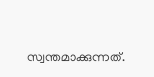സ്വന്തമാക്കുന്നത്.